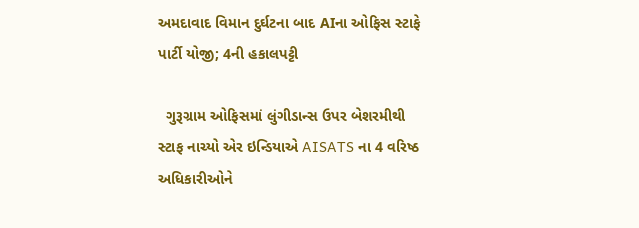અમદાવાદ વિમાન દુર્ઘટના બાદ AIના ઓફિસ સ્ટાફે પાર્ટી યોજી; 4ની હકાલપટ્ટી

  ગુરૂગ્રામ ઓફિસમાં લુંગીડાન્સ ઉપર બેશરમીથી સ્ટાફ નાચ્યો એર ઇન્ડિયાએ AISATS ના 4 વરિષ્ઠ અધિકારીઓને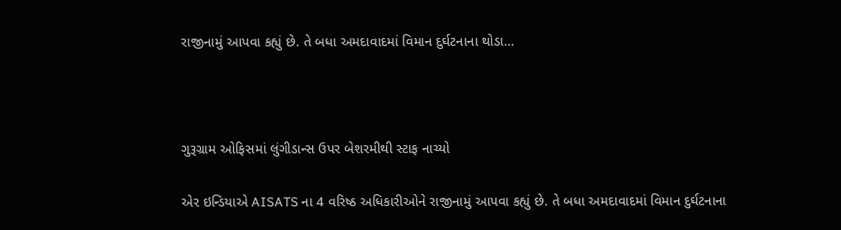રાજીનામું આપવા કહ્યું છે. તે બધા અમદાવાદમાં વિમાન દુર્ઘટનાના થોડા…



ગુરૂગ્રામ ઓફિસમાં લુંગીડાન્સ ઉપર બેશરમીથી સ્ટાફ નાચ્યો

એર ઇન્ડિયાએ AISATS ના 4 વરિષ્ઠ અધિકારીઓને રાજીનામું આપવા કહ્યું છે. તે બધા અમદાવાદમાં વિમાન દુર્ઘટનાના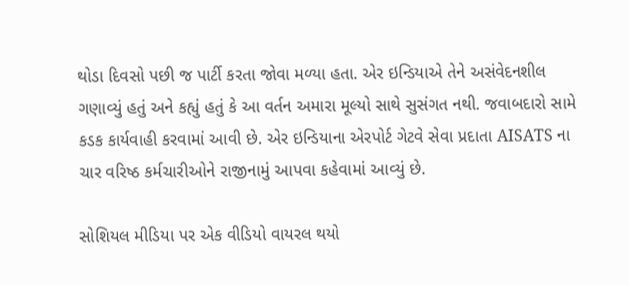થોડા દિવસો પછી જ પાર્ટી કરતા જોવા મળ્યા હતા. એર ઇન્ડિયાએ તેને અસંવેદનશીલ ગણાવ્યું હતું અને કહ્યું હતું કે આ વર્તન અમારા મૂલ્યો સાથે સુસંગત નથી. જવાબદારો સામે કડક કાર્યવાહી કરવામાં આવી છે. એર ઇન્ડિયાના એરપોર્ટ ગેટવે સેવા પ્રદાતા AISATS ના ચાર વરિષ્ઠ કર્મચારીઓને રાજીનામું આપવા કહેવામાં આવ્યું છે.

સોશિયલ મીડિયા પર એક વીડિયો વાયરલ થયો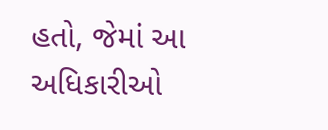હતો, જેમાં આ અધિકારીઓ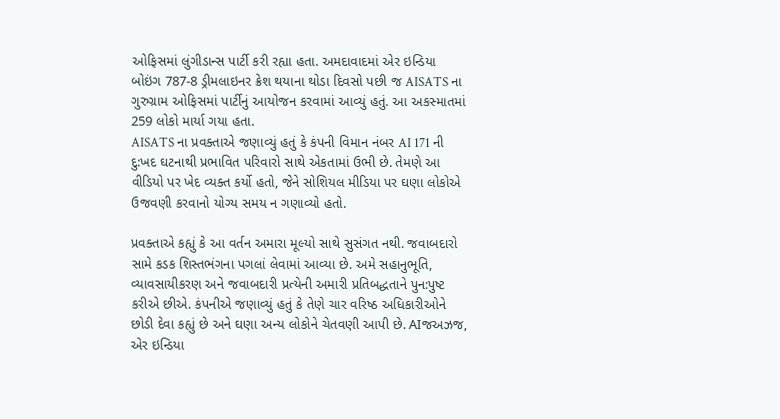ઓફિસમાં લુંગીડાન્સ પાર્ટી કરી રહ્યા હતા. અમદાવાદમાં એર ઇન્ડિયા બોઇંગ 787-8 ડ્રીમલાઇનર ક્રેશ થયાના થોડા દિવસો પછી જ AISATS ના ગુરુગ્રામ ઓફિસમાં પાર્ટીનું આયોજન કરવામાં આવ્યું હતું. આ અકસ્માતમાં 259 લોકો માર્યા ગયા હતા.
AISATS ના પ્રવક્તાએ જણાવ્યું હતું કે કંપની વિમાન નંબર AI 171 ની દુ:ખદ ઘટનાથી પ્રભાવિત પરિવારો સાથે એકતામાં ઉભી છે. તેમણે આ વીડિયો પર ખેદ વ્યક્ત કર્યો હતો, જેને સોશિયલ મીડિયા પર ઘણા લોકોએ ઉજવણી કરવાનો યોગ્ય સમય ન ગણાવ્યો હતો.

પ્રવક્તાએ કહ્યું કે આ વર્તન અમારા મૂલ્યો સાથે સુસંગત નથી. જવાબદારો સામે કડક શિસ્તભંગના પગલાં લેવામાં આવ્યા છે. અમે સહાનુભૂતિ, વ્યાવસાયીકરણ અને જવાબદારી પ્રત્યેની અમારી પ્રતિબદ્ધતાને પુન:પુષ્ટ કરીએ છીએ. કંપનીએ જણાવ્યું હતું કે તેણે ચાર વરિષ્ઠ અધિકારીઓને છોડી દેવા કહ્યું છે અને ઘણા અન્ય લોકોને ચેતવણી આપી છે. AIજઅઝજ, એર ઇન્ડિયા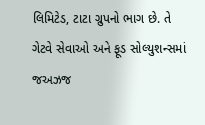લિમિટેડ, ટાટા ગ્રુપનો ભાગ છે. તે ગેટવે સેવાઓ અને ફૂડ સોલ્યુશન્સમાં જઅઝજ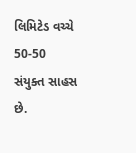લિમિટેડ વચ્ચે 50-50 સંયુક્ત સાહસ છે.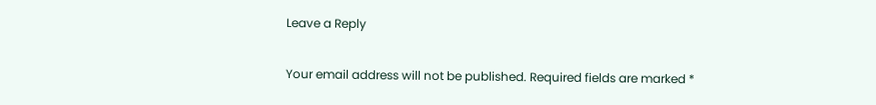Leave a Reply

Your email address will not be published. Required fields are marked *